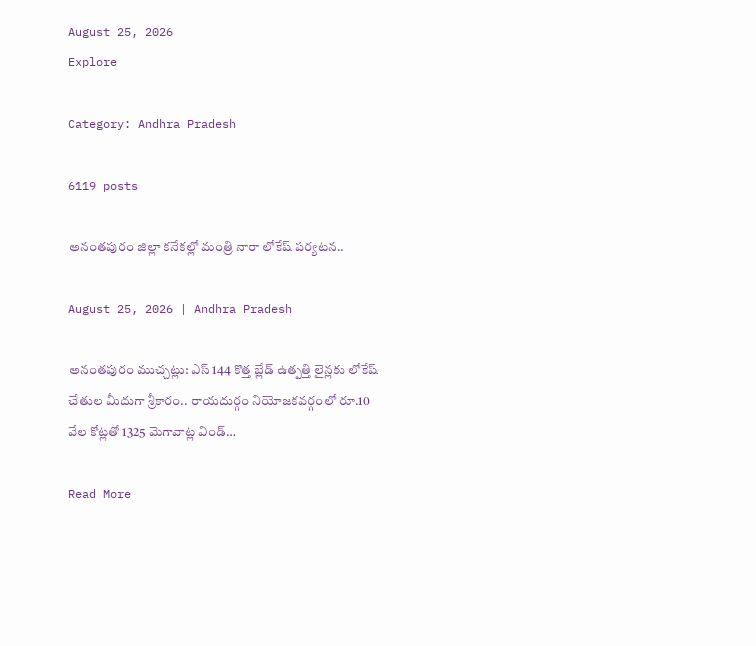August 25, 2026
Explore

Category: Andhra Pradesh

6119 posts

అనంతపురం జిల్లా కనేకల్లో మంత్రి నారా లోకేష్ పర్యటన..

August 25, 2026 | Andhra Pradesh

అనంతపురం ముచ్చట్లు: ఎస్ 144 కొత్త బ్లేడ్ ఉత్పత్తి లైన్లకు లోకేష్ చేతుల మీదుగా శ్రీకారం.. రాయదుర్గం నియోజకవర్గంలో రూ.10 వేల కోట్లతో 1325 మెగావాట్ల విండ్…

Read More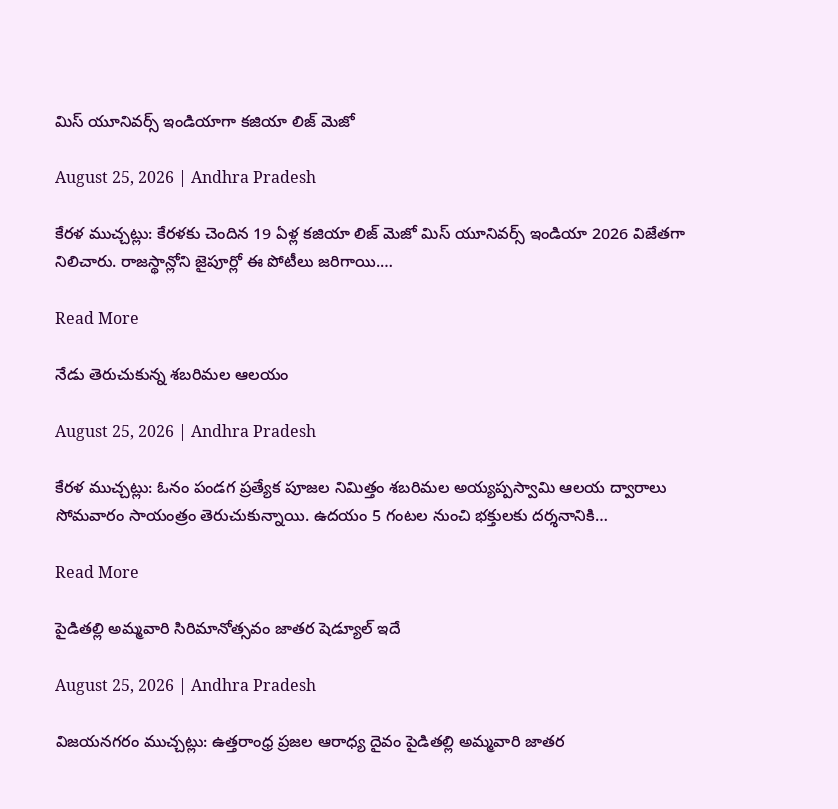మిస్ యూనివర్స్ ఇండియాగా కజియా లిజ్ మెజో

August 25, 2026 | Andhra Pradesh

కేరళ ముచ్చట్లు: కేరళకు చెందిన 19 ఏళ్ల కజియా లిజ్ మెజో మిస్ యూనివర్స్ ఇండియా 2026 విజేతగా నిలిచారు. రాజస్థాన్లోని జైపూర్లో ఈ పోటీలు జరిగాయి.…

Read More

నేడు తెరుచుకున్న శబరిమల ఆలయం

August 25, 2026 | Andhra Pradesh

కేరళ ముచ్చట్లు: ఓనం పండగ ప్రత్యేక పూజల నిమిత్తం శబరిమల అయ్యప్పస్వామి ఆలయ ద్వారాలు సోమవారం సాయంత్రం తెరుచుకున్నాయి. ఉదయం 5 గంటల నుంచి భక్తులకు దర్శనానికి…

Read More

పైడితల్లి అమ్మవారి సిరిమానోత్సవం జాతర షెడ్యూల్ ఇదే

August 25, 2026 | Andhra Pradesh

విజయనగరం ముచ్చట్లు: ఉత్తరాంధ్ర ప్రజల ఆరాధ్య దైవం పైడితల్లి అమ్మవారి జాతర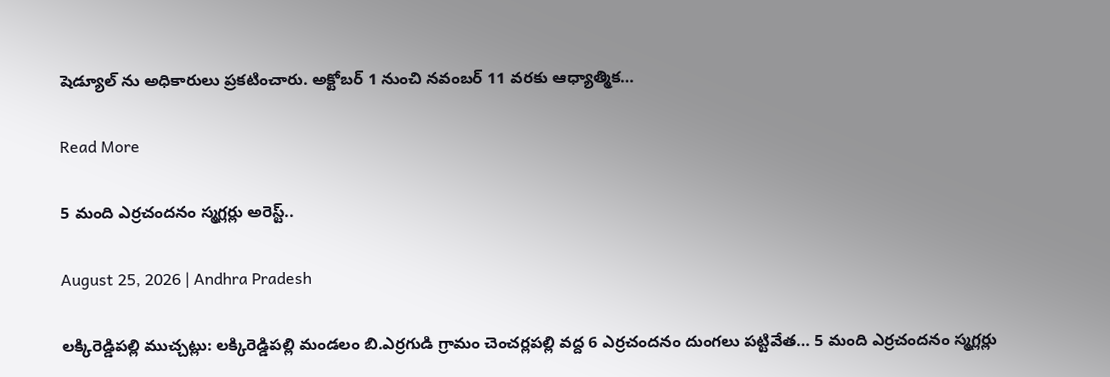షెడ్యూల్ ను అధికారులు ప్రకటించారు. అక్టోబర్ 1 నుంచి నవంబర్ 11 వరకు ఆధ్యాత్మిక…

Read More

5 మంది ఎర్రచందనం స్మగ్లర్లు అరెస్ట్..

August 25, 2026 | Andhra Pradesh

లక్కిరెడ్డిపల్లి ముచ్చట్లు: లక్కిరెడ్డిపల్లి మండలం బి.ఎర్రగుడి గ్రామం చెంచర్లపల్లి వద్ద 6 ఎర్రచందనం దుంగలు పట్టివేత… 5 మంది ఎర్రచందనం స్మగ్లర్లు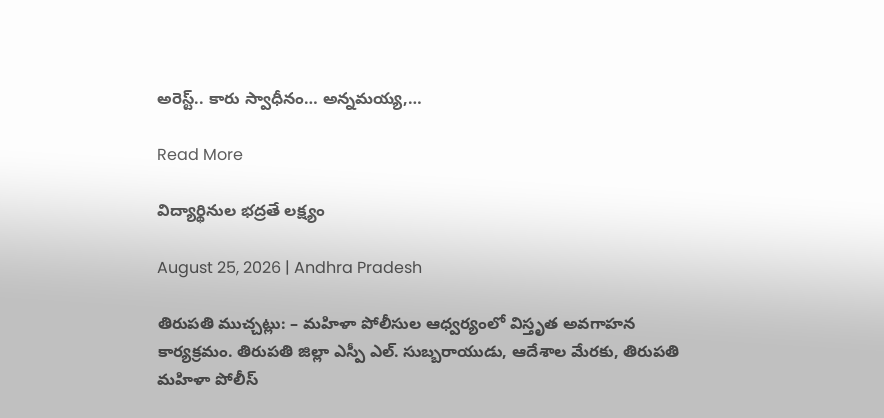అరెస్ట్.. కారు స్వాధీనం… అన్నమయ్య,…

Read More

విద్యార్థినుల భద్రతే లక్ష్యం

August 25, 2026 | Andhra Pradesh

తిరుపతి ముచ్చట్లు: – మహిళా పోలీసుల ఆధ్వర్యంలో విస్తృత అవగాహన కార్యక్రమం. తిరుపతి జిల్లా ఎస్పీ ఎల్. సుబ్బరాయుడు, ఆదేశాల మేరకు, తిరుపతి మహిళా పోలీస్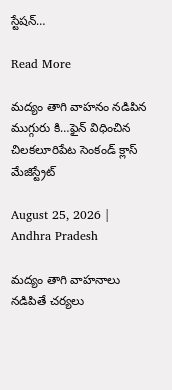స్టేషన్…

Read More

మద్యం తాగి వాహనం నడిపిన ముగ్గురు కి…ఫైన్ విధించిన చిలకలూరిపేట సెంకండ్ క్లాస్ మేజిస్ట్రేట్

August 25, 2026 | Andhra Pradesh

మద్యం తాగి వాహనాలు నడిపితే చర్యలు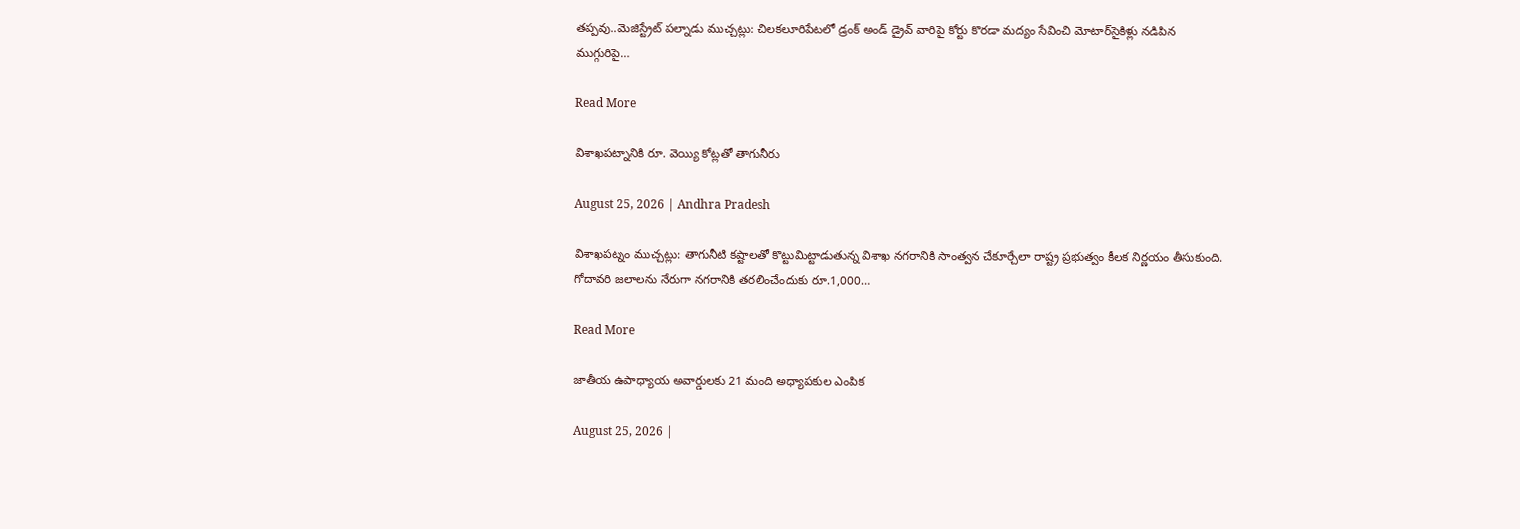తప్పవు..మెజిస్ట్రేట్ పల్నాడు ముచ్చట్లు: చిలకలూరిపేటలో డ్రంక్ అండ్ డ్రైవ్‌ వారిపై కోర్టు కొరడా మద్యం సేవించి మోటార్‌సైకిళ్లు నడిపిన ముగ్గురిపై…

Read More

విశాఖపట్నానికి రూ. వెయ్యి కోట్లతో తాగునీరు

August 25, 2026 | Andhra Pradesh

విశాఖపట్నం ముచ్చట్లు: తాగునీటి కష్టాలతో కొట్టుమిట్టాడుతున్న విశాఖ నగరానికి సాంత్వన చేకూర్చేలా రాష్ట్ర ప్రభుత్వం కీలక నిర్ణయం తీసుకుంది. గోదావరి జలాలను నేరుగా నగరానికి తరలించేందుకు రూ.1,000…

Read More

జాతీయ ఉపాధ్యాయ అవార్డులకు 21 మంది అధ్యాపకుల ఎంపిక

August 25, 2026 |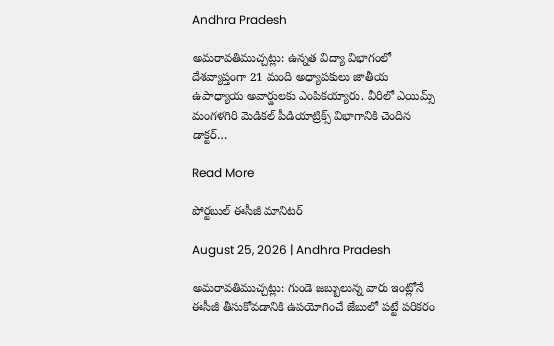Andhra Pradesh

అమరావతిముచ్చట్లు: ఉన్నత విద్యా విభాగంలో దేశవ్యాప్తంగా 21 మంది అధ్యాపకులు జాతీయ ఉపాధ్యాయ అవార్డులకు ఎంపికయ్యారు. వీరిలో ఎయిమ్స్ మంగళగిరి మెడికల్ పీడియాట్రిక్స్ విభాగానికి చెందిన డాక్టర్…

Read More

పోర్టబుల్ ఈసీజీ మానిటర్

August 25, 2026 | Andhra Pradesh

అమరావతిముచ్చట్లు: గుండె జబ్బులున్న వారు ఇంట్లోనే ఈసీజీ తీసుకోవడానికి ఉపయోగించే జేబులో పట్టే పరికరం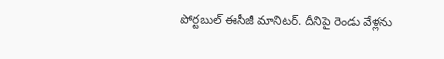పోర్టబుల్ ఈసీజీ మానిటర్. దీనిపై రెండు వేళ్లను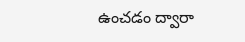ఉంచడం ద్వారా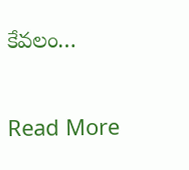కేవలం…

Read More